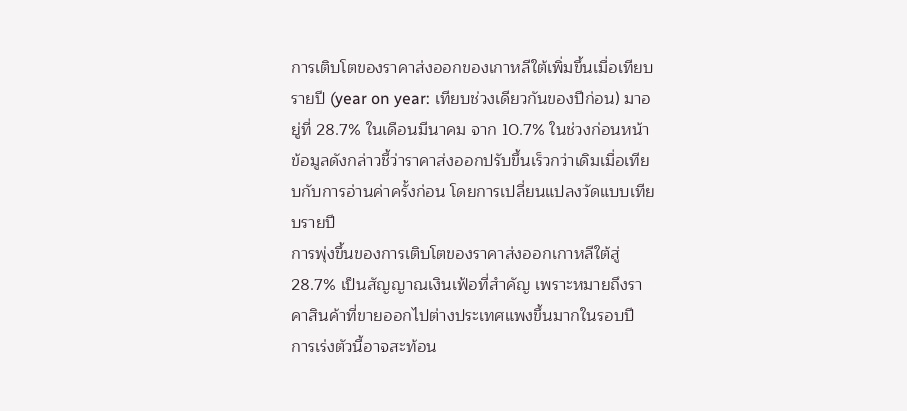การเติบโตของราคาส่งออกของเกาหลีใต้เพิ่มขึ้นเมื่อเทียบรายปี (year on year: เทียบช่วงเดียวกันของปีก่อน) มาอยู่ที่ 28.7% ในเดือนมีนาคม จาก 10.7% ในช่วงก่อนหน้า
ข้อมูลดังกล่าวชี้ว่าราคาส่งออกปรับขึ้นเร็วกว่าเดิมเมื่อเทียบกับการอ่านค่าครั้งก่อน โดยการเปลี่ยนแปลงวัดแบบเทียบรายปี
การพุ่งขึ้นของการเติบโตของราคาส่งออกเกาหลีใต้สู่ 28.7% เป็นสัญญาณเงินเฟ้อที่สำคัญ เพราะหมายถึงราคาสินค้าที่ขายออกไปต่างประเทศแพงขึ้นมากในรอบปี การเร่งตัวนี้อาจสะท้อน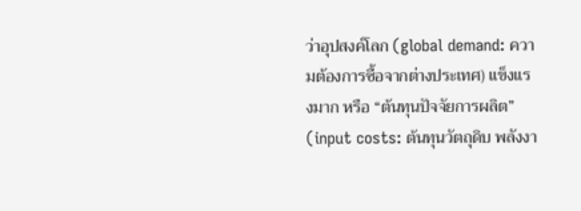ว่าอุปสงค์โลก (global demand: ความต้องการซื้อจากต่างประเทศ) แข็งแรงมาก หรือ “ต้นทุนปัจจัยการผลิต” (input costs: ต้นทุนวัตถุดิบ พลังงา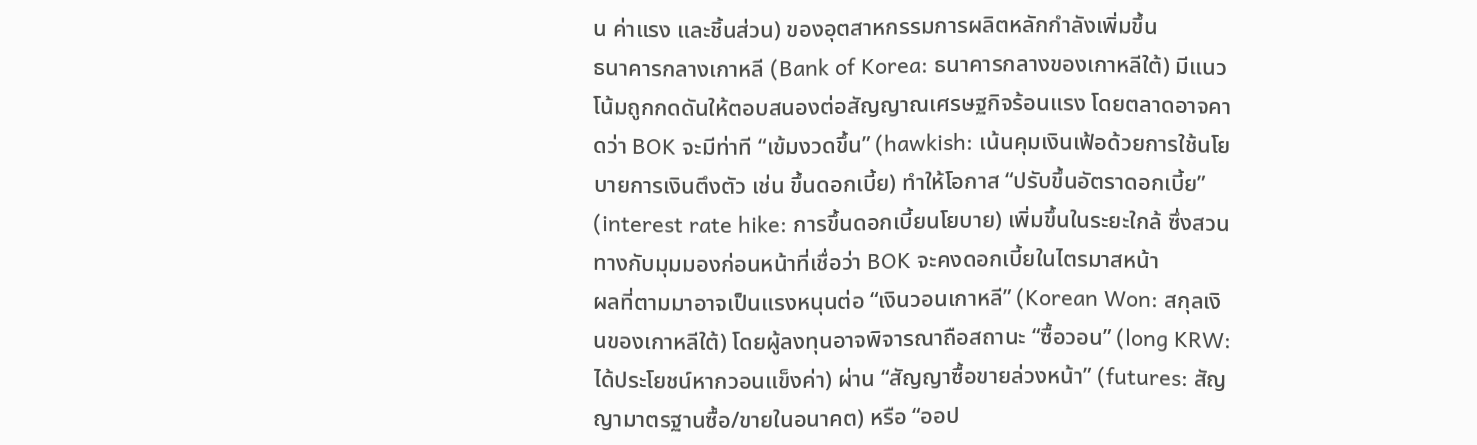น ค่าแรง และชิ้นส่วน) ของอุตสาหกรรมการผลิตหลักกำลังเพิ่มขึ้น
ธนาคารกลางเกาหลี (Bank of Korea: ธนาคารกลางของเกาหลีใต้) มีแนวโน้มถูกกดดันให้ตอบสนองต่อสัญญาณเศรษฐกิจร้อนแรง โดยตลาดอาจคาดว่า BOK จะมีท่าที “เข้มงวดขึ้น” (hawkish: เน้นคุมเงินเฟ้อด้วยการใช้นโยบายการเงินตึงตัว เช่น ขึ้นดอกเบี้ย) ทำให้โอกาส “ปรับขึ้นอัตราดอกเบี้ย” (interest rate hike: การขึ้นดอกเบี้ยนโยบาย) เพิ่มขึ้นในระยะใกล้ ซึ่งสวนทางกับมุมมองก่อนหน้าที่เชื่อว่า BOK จะคงดอกเบี้ยในไตรมาสหน้า
ผลที่ตามมาอาจเป็นแรงหนุนต่อ “เงินวอนเกาหลี” (Korean Won: สกุลเงินของเกาหลีใต้) โดยผู้ลงทุนอาจพิจารณาถือสถานะ “ซื้อวอน” (long KRW: ได้ประโยชน์หากวอนแข็งค่า) ผ่าน “สัญญาซื้อขายล่วงหน้า” (futures: สัญญามาตรฐานซื้อ/ขายในอนาคต) หรือ “ออป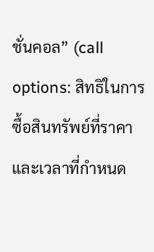ชั่นคอล” (call options: สิทธิในการซื้อสินทรัพย์ที่ราคาและเวลาที่กำหนด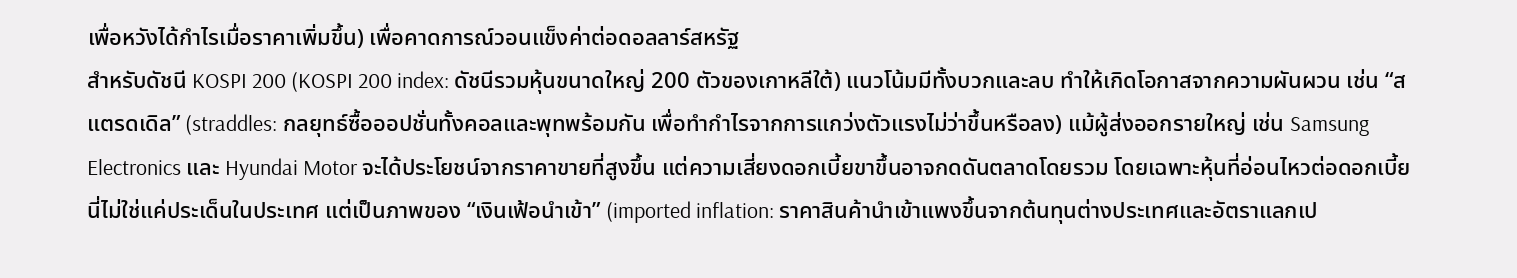เพื่อหวังได้กำไรเมื่อราคาเพิ่มขึ้น) เพื่อคาดการณ์วอนแข็งค่าต่อดอลลาร์สหรัฐ
สำหรับดัชนี KOSPI 200 (KOSPI 200 index: ดัชนีรวมหุ้นขนาดใหญ่ 200 ตัวของเกาหลีใต้) แนวโน้มมีทั้งบวกและลบ ทำให้เกิดโอกาสจากความผันผวน เช่น “สแตรดเดิล” (straddles: กลยุทธ์ซื้อออปชั่นทั้งคอลและพุทพร้อมกัน เพื่อทำกำไรจากการแกว่งตัวแรงไม่ว่าขึ้นหรือลง) แม้ผู้ส่งออกรายใหญ่ เช่น Samsung Electronics และ Hyundai Motor จะได้ประโยชน์จากราคาขายที่สูงขึ้น แต่ความเสี่ยงดอกเบี้ยขาขึ้นอาจกดดันตลาดโดยรวม โดยเฉพาะหุ้นที่อ่อนไหวต่อดอกเบี้ย
นี่ไม่ใช่แค่ประเด็นในประเทศ แต่เป็นภาพของ “เงินเฟ้อนำเข้า” (imported inflation: ราคาสินค้านำเข้าแพงขึ้นจากต้นทุนต่างประเทศและอัตราแลกเป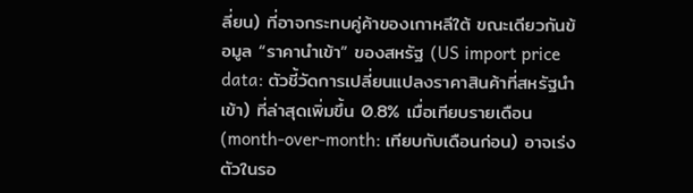ลี่ยน) ที่อาจกระทบคู่ค้าของเกาหลีใต้ ขณะเดียวกันข้อมูล “ราคานำเข้า” ของสหรัฐ (US import price data: ตัวชี้วัดการเปลี่ยนแปลงราคาสินค้าที่สหรัฐนำเข้า) ที่ล่าสุดเพิ่มขึ้น 0.8% เมื่อเทียบรายเดือน (month-over-month: เทียบกับเดือนก่อน) อาจเร่งตัวในรอ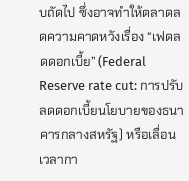บถัดไป ซึ่งอาจทำให้ตลาดลดความคาดหวังเรื่อง “เฟดลดดอกเบี้ย” (Federal Reserve rate cut: การปรับลดดอกเบี้ยนโยบายของธนาคารกลางสหรัฐ) หรือเลื่อนเวลากา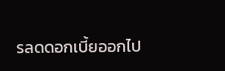รลดดอกเบี้ยออกไป